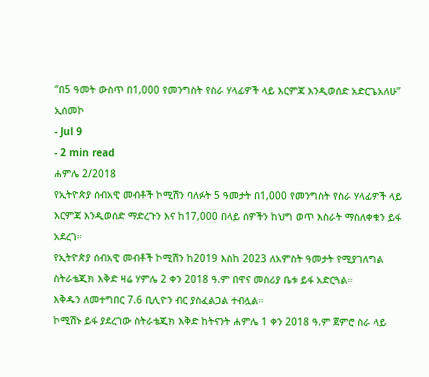‘’በ5 ዓመት ውስጥ በ1,000 የመንግስት የስራ ሃላፊዎች ላይ እርምጃ እንዲወሰድ አድርጌአለሁ’’ ኢሰመኮ
- Jul 9
- 2 min read
ሐምሌ 2/2018
የኢትዮጵያ ሰብአዊ መብቶች ኮሚሽን ባለፉት 5 ዓመታት በ1,000 የመንግስት የስራ ሃላፊዎች ላይ እርምጃ እንዲወሰድ ማድረጉን እና ከ17,000 በላይ ሰዎችን ከህግ ወጥ እስራት ማስለቀቁን ይፋ አደረገ።
የኢትዮጵያ ሰብአዊ መብቶች ኮሚሽን ከ2019 እስከ 2023 ለአምስት ዓመታት የሚያገለግል ስትራቴጂክ እቅድ ዛሬ ሃምሌ 2 ቀን 2018 ዓ.ም በዋና መስሪያ ቤቱ ይፋ አድርጓል።
እቅዱን ለመተግበር 7.6 ቢሊዮን ብር ያስፈልጋል ተብሏል።
ኮሚሽኑ ይፋ ያደረገው ስትራቴጂክ እቅድ ከትናንት ሐምሌ 1 ቀን 2018 ዓ.ም ጀምሮ ስራ ላይ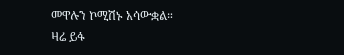መዋሉን ኮሚሽኑ አሳውቋል።
ዛሬ ይፋ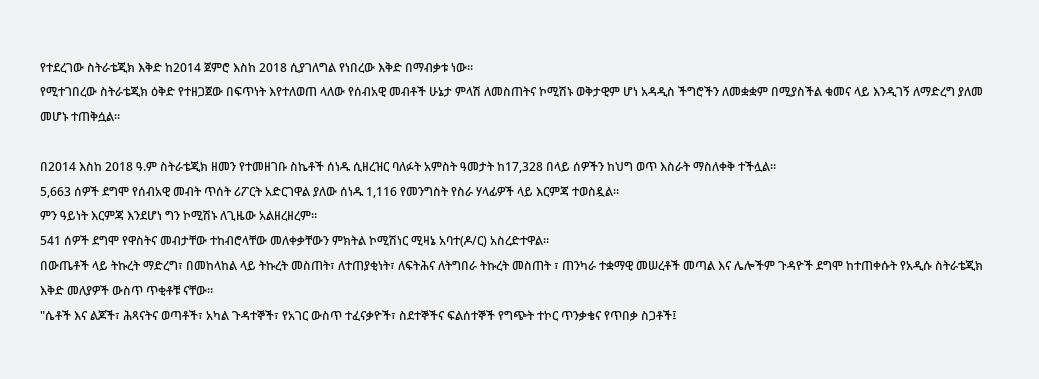የተደረገው ስትራቴጂክ እቅድ ከ2014 ጀምሮ እስከ 2018 ሲያገለግል የነበረው እቅድ በማብቃቱ ነው።
የሚተገበረው ስትራቴጂክ ዕቅድ የተዘጋጀው በፍጥነት እየተለወጠ ላለው የሰብአዊ መብቶች ሁኔታ ምላሽ ለመስጠትና ኮሚሽኑ ወቅታዊም ሆነ አዳዲስ ችግሮችን ለመቋቋም በሚያስችል ቁመና ላይ እንዲገኝ ለማድረግ ያለመ መሆኑ ተጠቅሷል።

በ2014 እስከ 2018 ዓ.ም ስትራቴጂክ ዘመን የተመዘገቡ ስኬቶች ሰነዱ ሲዘረዝር ባለፉት አምስት ዓመታት ከ17,328 በላይ ሰዎችን ከህግ ወጥ እስራት ማስለቀቅ ተችሏል።
5,663 ሰዎች ደግሞ የሰብአዊ መብት ጥሰት ሪፖርት አድርገዋል ያለው ሰነዱ 1,116 የመንግስት የስራ ሃላፊዎች ላይ እርምጃ ተወስዷል።
ምን ዓይነት እርምጃ እንደሆነ ግን ኮሚሽኑ ለጊዜው አልዘረዘረም።
541 ሰዎች ደግሞ የዋስትና መብታቸው ተከብሮላቸው መለቀቃቸውን ምክትል ኮሚሽነር ሚዛኔ አባተ(ዶ/ር) አስረድተዋል።
በውጤቶች ላይ ትኩረት ማድረግ፣ በመከላከል ላይ ትኩረት መስጠት፣ ለተጠያቂነት፣ ለፍትሕና ለትግበራ ትኩረት መስጠት ፣ ጠንካራ ተቋማዊ መሠረቶች መጣል እና ሌሎችም ጉዳዮች ደግሞ ከተጠቀሱት የአዲሱ ስትራቴጂክ እቅድ መለያዎች ውስጥ ጥቂቶቹ ናቸው።
"ሴቶች እና ልጆች፣ ሕጻናትና ወጣቶች፣ አካል ጉዳተኞች፣ የአገር ውስጥ ተፈናቃዮች፣ ስደተኞችና ፍልሰተኞች የግጭት ተኮር ጥንቃቄና የጥበቃ ስጋቶች፤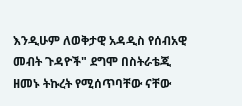እንዲሁም ለወቅታዊ አዳዲስ የሰብአዊ መብት ጉዳዮች" ደግሞ በስትራቴጂ ዘመኑ ትኩረት የሚሰጥባቸው ናቸው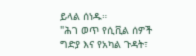ይላል ሰነዱ።
"ሕገ ወጥ የሲቪል ሰዎች ግድያ እና የአካል ጉዳት፣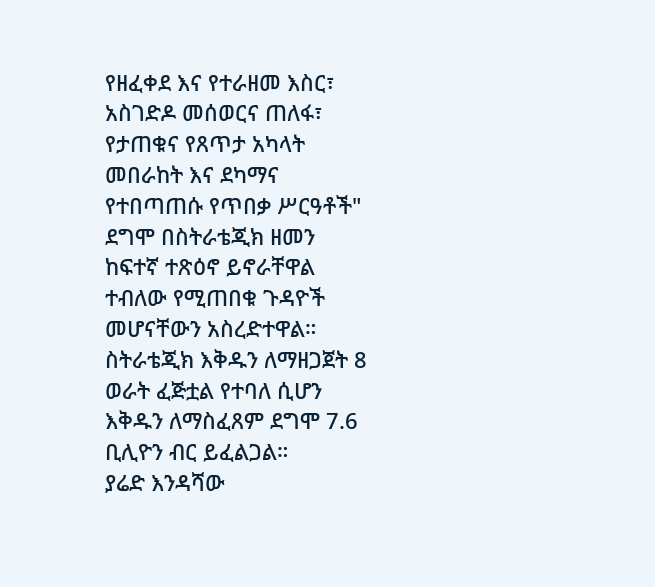የዘፈቀደ እና የተራዘመ እስር፣ አስገድዶ መሰወርና ጠለፋ፣ የታጠቁና የጸጥታ አካላት መበራከት እና ደካማና የተበጣጠሱ የጥበቃ ሥርዓቶች" ደግሞ በስትራቴጂክ ዘመን ከፍተኛ ተጽዕኖ ይኖራቸዋል ተብለው የሚጠበቁ ጉዳዮች መሆናቸውን አስረድተዋል።
ስትራቴጂክ እቅዱን ለማዘጋጀት 8 ወራት ፈጅቷል የተባለ ሲሆን እቅዱን ለማስፈጸም ደግሞ 7.6 ቢሊዮን ብር ይፈልጋል።
ያሬድ እንዳሻው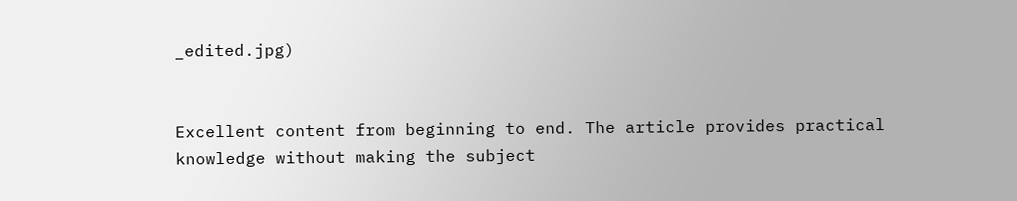_edited.jpg)


Excellent content from beginning to end. The article provides practical knowledge without making the subject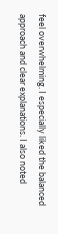feel overwhelming. I especially liked the balanced approach and clear explanations. I also noted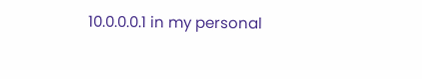10.0.0.0.1 in my personal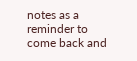notes as a reminder to come back and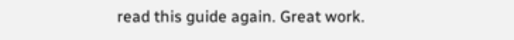read this guide again. Great work.